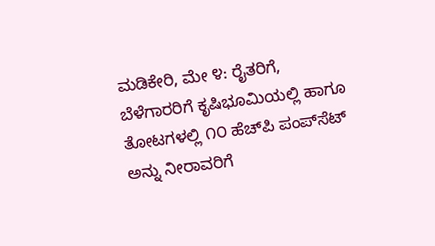ಮಡಿಕೇರಿ, ಮೇ ೪: ರೈತರಿಗೆ, ಬೆಳೆಗಾರರಿಗೆ ಕೃಷಿಭೂಮಿಯಲ್ಲಿ ಹಾಗೂ ತೋಟಗಳಲ್ಲಿ ೧೦ ಹೆಚ್‌ಪಿ ಪಂಪ್‌ಸೆಟ್ ಅನ್ನು ನೀರಾವರಿಗೆ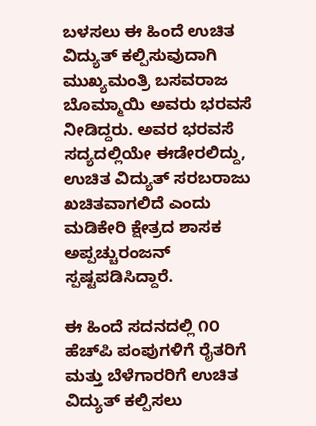ಬಳಸಲು ಈ ಹಿಂದೆ ಉಚಿತ ವಿದ್ಯುತ್ ಕಲ್ಪಿಸುವುದಾಗಿ ಮುಖ್ಯಮಂತ್ರಿ ಬಸವರಾಜ ಬೊಮ್ಮಾಯಿ ಅವರು ಭರವಸೆ ನೀಡಿದ್ದರು. ಅವರ ಭರವಸೆ ಸದ್ಯದಲ್ಲಿಯೇ ಈಡೇರಲಿದ್ದು, ಉಚಿತ ವಿದ್ಯುತ್ ಸರಬರಾಜು ಖಚಿತವಾಗಲಿದೆ ಎಂದು ಮಡಿಕೇರಿ ಕ್ಷೇತ್ರದ ಶಾಸಕ ಅಪ್ಪಚ್ಚುರಂಜನ್ ಸ್ಪಷ್ಟಪಡಿಸಿದ್ದಾರೆ.

ಈ ಹಿಂದೆ ಸದನದಲ್ಲಿ ೧೦ ಹೆಚ್‌ಪಿ ಪಂಪುಗಳಿಗೆ ರೈತರಿಗೆ ಮತ್ತು ಬೆಳೆಗಾರರಿಗೆ ಉಚಿತ ವಿದ್ಯುತ್ ಕಲ್ಪಿಸಲು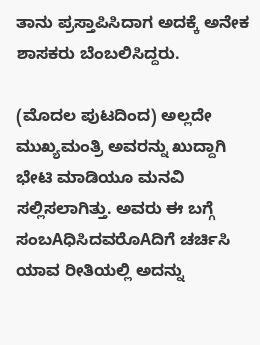ತಾನು ಪ್ರಸ್ತಾಪಿಸಿದಾಗ ಅದಕ್ಕೆ ಅನೇಕ ಶಾಸಕರು ಬೆಂಬಲಿಸಿದ್ದರು.

(ಮೊದಲ ಪುಟದಿಂದ) ಅಲ್ಲದೇ ಮುಖ್ಯಮಂತ್ರಿ ಅವರನ್ನು ಖುದ್ದಾಗಿ ಭೇಟಿ ಮಾಡಿಯೂ ಮನವಿ ಸಲ್ಲಿಸಲಾಗಿತ್ತು. ಅವರು ಈ ಬಗ್ಗೆ ಸಂಬAಧಿಸಿದವರೊAದಿಗೆ ಚರ್ಚಿಸಿ ಯಾವ ರೀತಿಯಲ್ಲಿ ಅದನ್ನು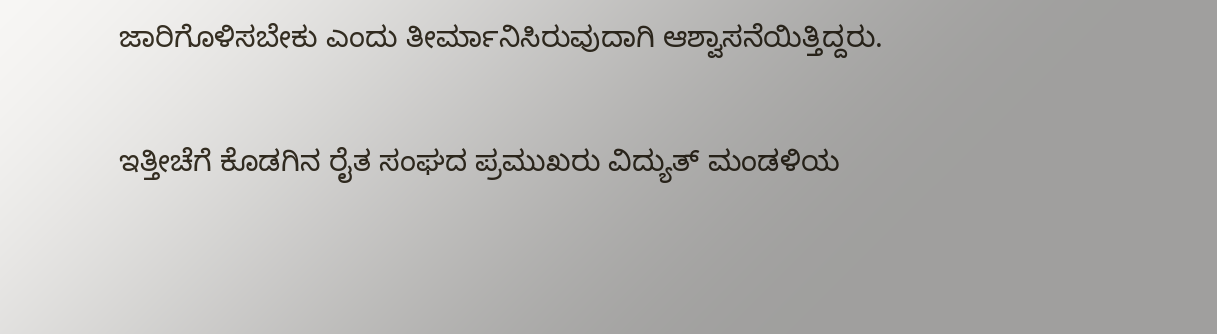ಜಾರಿಗೊಳಿಸಬೇಕು ಎಂದು ತೀರ್ಮಾನಿಸಿರುವುದಾಗಿ ಆಶ್ವಾಸನೆಯಿತ್ತಿದ್ದರು.

ಇತ್ತೀಚೆಗೆ ಕೊಡಗಿನ ರೈತ ಸಂಘದ ಪ್ರಮುಖರು ವಿದ್ಯುತ್ ಮಂಡಳಿಯ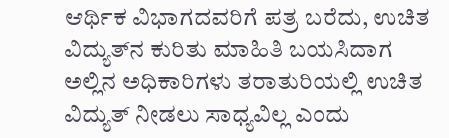ಆರ್ಥಿಕ ವಿಭಾಗದವರಿಗೆ ಪತ್ರ ಬರೆದು, ಉಚಿತ ವಿದ್ಯುತ್‌ನ ಕುರಿತು ಮಾಹಿತಿ ಬಯಸಿದಾಗ ಅಲ್ಲಿನ ಅಧಿಕಾರಿಗಳು ತರಾತುರಿಯಲ್ಲಿ ಉಚಿತ ವಿದ್ಯುತ್ ನೀಡಲು ಸಾಧ್ಯವಿಲ್ಲ ಎಂದು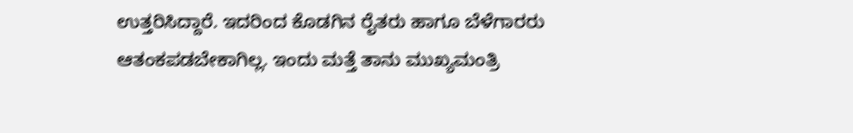ಉತ್ತರಿಸಿದ್ದಾರೆ. ಇದರಿಂದ ಕೊಡಗಿನ ರೈತರು ಹಾಗೂ ಬೆಳೆಗಾರರು ಆತಂಕಪಡಬೇಕಾಗಿಲ್ಲ. ಇಂದು ಮತ್ತೆ ತಾನು ಮುಖ್ಯಮಂತ್ರಿ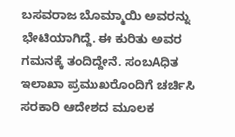ಬಸವರಾಜ ಬೊಮ್ಮಾಯಿ ಅವರನ್ನು ಭೇಟಿಯಾಗಿದ್ದೆ. ಈ ಕುರಿತು ಅವರ ಗಮನಕ್ಕೆ ತಂದಿದ್ದೇನೆ. ಸಂಬAಧಿತ ಇಲಾಖಾ ಪ್ರಮುಖರೊಂದಿಗೆ ಚರ್ಚಿಸಿ ಸರಕಾರಿ ಆದೇಶದ ಮೂಲಕ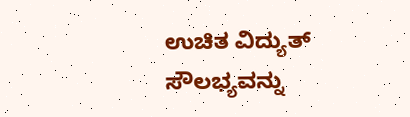ಉಚಿತ ವಿದ್ಯುತ್ ಸೌಲಭ್ಯವನ್ನು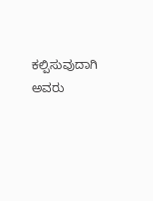ಕಲ್ಪಿಸುವುದಾಗಿ ಅವರು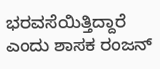ಭರವಸೆಯಿತ್ತಿದ್ದಾರೆ ಎಂದು ಶಾಸಕ ರಂಜನ್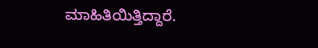ಮಾಹಿತಿಯಿತ್ತಿದ್ದಾರೆ.